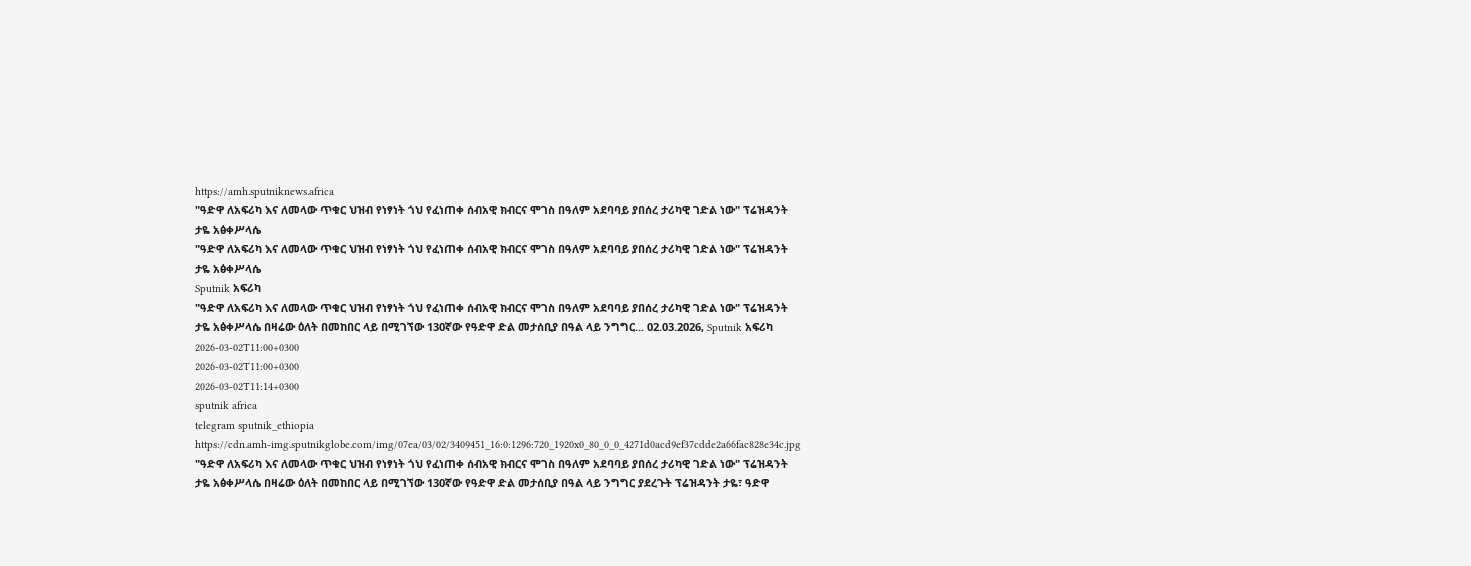https://amh.sputniknews.africa
"ዓድዋ ለአፍሪካ እና ለመላው ጥቁር ህዝብ የነፃነት ጎህ የፈነጠቀ ሰብአዊ ክብርና ሞገስ በዓለም አደባባይ ያበሰረ ታሪካዊ ገድል ነው" ፕሬዝዳንት ታዬ አፅቀሥላሴ
"ዓድዋ ለአፍሪካ እና ለመላው ጥቁር ህዝብ የነፃነት ጎህ የፈነጠቀ ሰብአዊ ክብርና ሞገስ በዓለም አደባባይ ያበሰረ ታሪካዊ ገድል ነው" ፕሬዝዳንት ታዬ አፅቀሥላሴ
Sputnik አፍሪካ
"ዓድዋ ለአፍሪካ እና ለመላው ጥቁር ህዝብ የነፃነት ጎህ የፈነጠቀ ሰብአዊ ክብርና ሞገስ በዓለም አደባባይ ያበሰረ ታሪካዊ ገድል ነው" ፕሬዝዳንት ታዬ አፅቀሥላሴ በዛሬው ዕለት በመከበር ላይ በሚገኘው 130ኛው የዓድዋ ድል መታሰቢያ በዓል ላይ ንግግር... 02.03.2026, Sputnik አፍሪካ
2026-03-02T11:00+0300
2026-03-02T11:00+0300
2026-03-02T11:14+0300
sputnik africa
telegram sputnik_ethiopia
https://cdn.amh-img.sputnikglobe.com/img/07ea/03/02/3409451_16:0:1296:720_1920x0_80_0_0_4271d0acd9ef37cdde2a66fac828e34c.jpg
"ዓድዋ ለአፍሪካ እና ለመላው ጥቁር ህዝብ የነፃነት ጎህ የፈነጠቀ ሰብአዊ ክብርና ሞገስ በዓለም አደባባይ ያበሰረ ታሪካዊ ገድል ነው" ፕሬዝዳንት ታዬ አፅቀሥላሴ በዛሬው ዕለት በመከበር ላይ በሚገኘው 130ኛው የዓድዋ ድል መታሰቢያ በዓል ላይ ንግግር ያደረጉት ፕሬዝዳንት ታዬ፣ ዓድዋ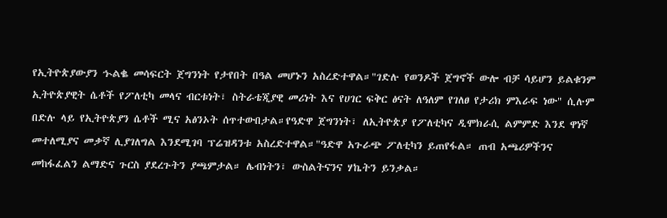የኢትዮጵያውያን ኍልቈ መሳፍርት ጀግንነት የታየበት በዓል መሆኑን አስረድተዋል።"ገድሉ የወንዶች ጀግኖች ውሎ ብቻ ሳይሆን ይልቁንም ኢትዮጵያዊት ሴቶች የፖለቲካ መላና ብርቱነት፣ ስትራቴጂያዊ መሪነት እና የሀገር ፍቅር ፅናት ለዓለም የገለፀ የታሪክ ምእራፍ ነው" ሲሉም በድሉ ላይ የኢትዮጵያን ሴቶች ሚና አፅንኦት ሰጥተውበታል።የዓድዋ ጀግንነት፣ ለኢትዮጵያ የፖለቲካና ዲሞክራሲ ልምምድ እንደ ዋነኛ መተለሚያና መቃኛ ሊያገለግል እንደሚገባ ፕሬዝዳንቱ አስረድተዋል።"ዓድዋ አጉራጭ ፖለቲካን ይጠየፋል። ጠብ አጫሪዎችንና መከፋፈልን ልማድና ጉርስ ያደረጉትን ያጫምታል። ሌብነትን፣ ውስልትናንና ሃኬትን ይንቃል።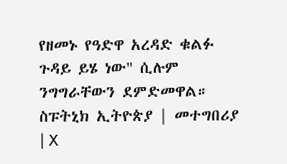የዘመኑ የዓድዋ አረዳድ ቁልፉ ጉዳይ ይሄ ነው" ሲሉም ንግግራቸውን ደምድመዋል። ስፑትኒክ ኢትዮጵያ | መተግበሪያ | X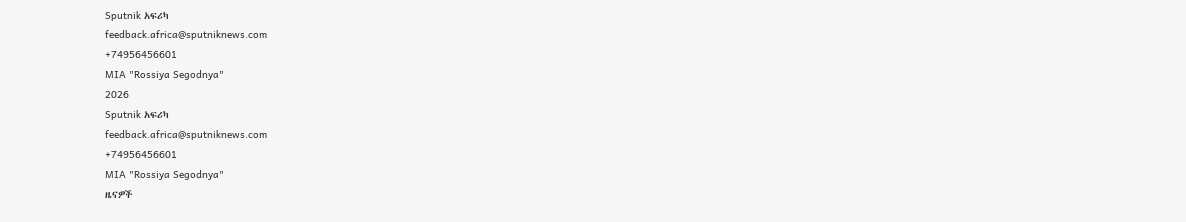Sputnik አፍሪካ
feedback.africa@sputniknews.com
+74956456601
MIA "Rossiya Segodnya"
2026
Sputnik አፍሪካ
feedback.africa@sputniknews.com
+74956456601
MIA "Rossiya Segodnya"
ዜናዎች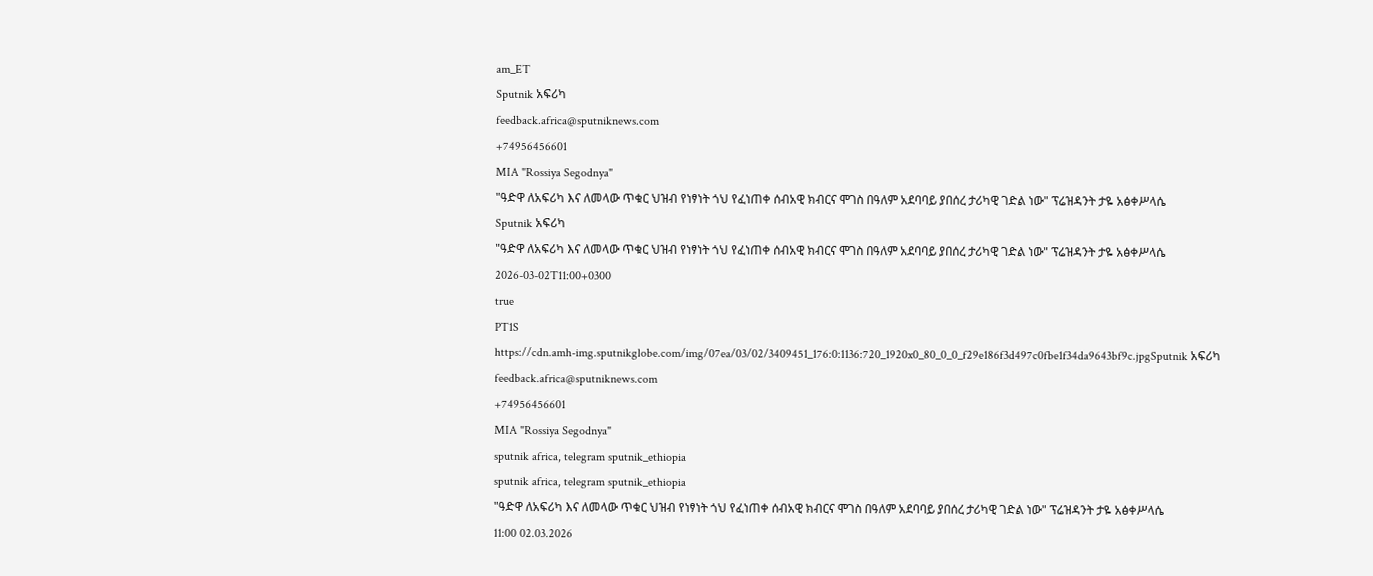am_ET
Sputnik አፍሪካ
feedback.africa@sputniknews.com
+74956456601
MIA "Rossiya Segodnya"
"ዓድዋ ለአፍሪካ እና ለመላው ጥቁር ህዝብ የነፃነት ጎህ የፈነጠቀ ሰብአዊ ክብርና ሞገስ በዓለም አደባባይ ያበሰረ ታሪካዊ ገድል ነው" ፕሬዝዳንት ታዬ አፅቀሥላሴ
Sputnik አፍሪካ
"ዓድዋ ለአፍሪካ እና ለመላው ጥቁር ህዝብ የነፃነት ጎህ የፈነጠቀ ሰብአዊ ክብርና ሞገስ በዓለም አደባባይ ያበሰረ ታሪካዊ ገድል ነው" ፕሬዝዳንት ታዬ አፅቀሥላሴ
2026-03-02T11:00+0300
true
PT1S
https://cdn.amh-img.sputnikglobe.com/img/07ea/03/02/3409451_176:0:1136:720_1920x0_80_0_0_f29e186f3d497c0fbe1f34da9643bf9c.jpgSputnik አፍሪካ
feedback.africa@sputniknews.com
+74956456601
MIA "Rossiya Segodnya"
sputnik africa, telegram sputnik_ethiopia
sputnik africa, telegram sputnik_ethiopia
"ዓድዋ ለአፍሪካ እና ለመላው ጥቁር ህዝብ የነፃነት ጎህ የፈነጠቀ ሰብአዊ ክብርና ሞገስ በዓለም አደባባይ ያበሰረ ታሪካዊ ገድል ነው" ፕሬዝዳንት ታዬ አፅቀሥላሴ
11:00 02.03.2026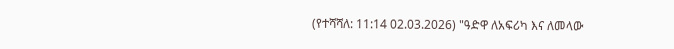(የተሻሻለ: 11:14 02.03.2026) "ዓድዋ ለአፍሪካ እና ለመላው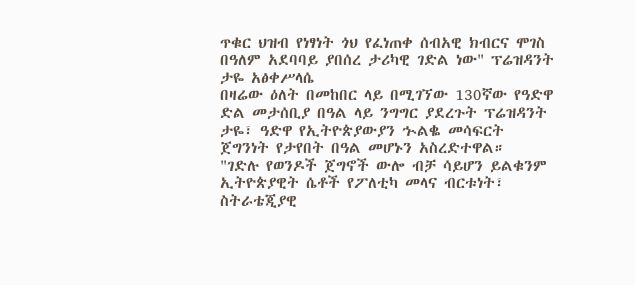ጥቁር ህዝብ የነፃነት ጎህ የፈነጠቀ ሰብአዊ ክብርና ሞገስ በዓለም አደባባይ ያበሰረ ታሪካዊ ገድል ነው" ፕሬዝዳንት ታዬ አፅቀሥላሴ
በዛሬው ዕለት በመከበር ላይ በሚገኘው 130ኛው የዓድዋ ድል መታሰቢያ በዓል ላይ ንግግር ያደረጉት ፕሬዝዳንት ታዬ፣ ዓድዋ የኢትዮጵያውያን ኍልቈ መሳፍርት ጀግንነት የታየበት በዓል መሆኑን አስረድተዋል።
"ገድሉ የወንዶች ጀግኖች ውሎ ብቻ ሳይሆን ይልቁንም ኢትዮጵያዊት ሴቶች የፖለቲካ መላና ብርቱነት፣ ስትራቴጂያዊ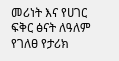መሪነት እና የሀገር ፍቅር ፅናት ለዓለም የገለፀ የታሪክ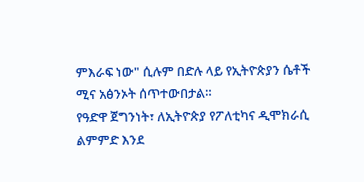ምእራፍ ነው" ሲሉም በድሉ ላይ የኢትዮጵያን ሴቶች ሚና አፅንኦት ሰጥተውበታል።
የዓድዋ ጀግንነት፣ ለኢትዮጵያ የፖለቲካና ዲሞክራሲ ልምምድ እንደ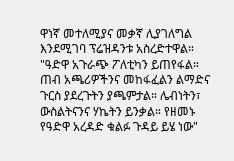ዋነኛ መተለሚያና መቃኛ ሊያገለግል እንደሚገባ ፕሬዝዳንቱ አስረድተዋል።
"ዓድዋ አጉራጭ ፖለቲካን ይጠየፋል። ጠብ አጫሪዎችንና መከፋፈልን ልማድና ጉርስ ያደረጉትን ያጫምታል። ሌብነትን፣ ውስልትናንና ሃኬትን ይንቃል። የዘመኑ የዓድዋ አረዳድ ቁልፉ ጉዳይ ይሄ ነው"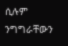ሲሉም ንግግራቸውን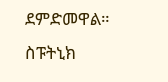ደምድመዋል።
ስፑትኒክ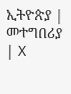ኢትዮጵያ | መተግበሪያ | X